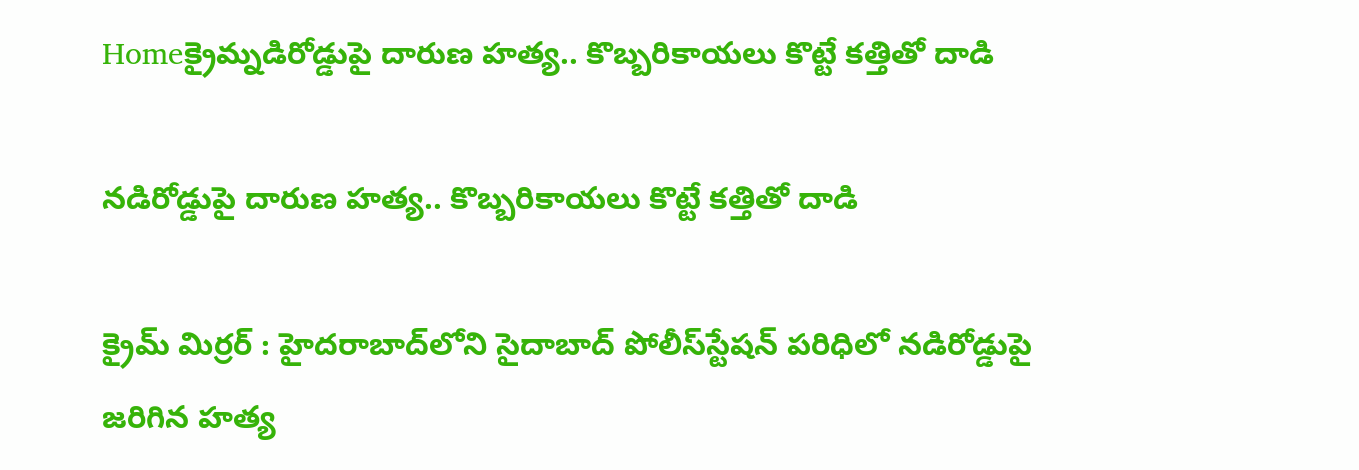Homeక్రైమ్నడిరోడ్డుపై దారుణ హత్య.. కొబ్బరికాయలు కొట్టే కత్తితో దాడి

నడిరోడ్డుపై దారుణ హత్య.. కొబ్బరికాయలు కొట్టే కత్తితో దాడి

క్రైమ్ మిర్రర్ : హైదరాబాద్‌లోని సైదాబాద్ పోలీస్‌స్టేషన్ పరిధిలో నడిరోడ్డుపై జరిగిన హత్య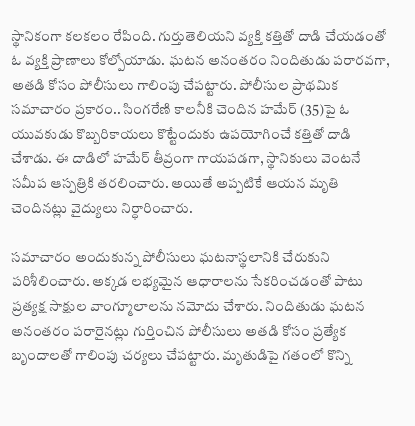స్థానికంగా కలకలం రేపింది. గుర్తుతెలియని వ్యక్తి కత్తితో దాడి చేయడంతో ఓ వ్యక్తి ప్రాణాలు కోల్పోయాడు. ఘటన అనంతరం నిందితుడు పరారవగా, అతడి కోసం పోలీసులు గాలింపు చేపట్టారు. పోలీసుల ప్రాథమిక సమాచారం ప్రకారం.. సింగరేణి కాలనీకి చెందిన హమేర్ (35)పై ఓ యువకుడు కొబ్బరికాయలు కొట్టేందుకు ఉపయోగించే కత్తితో దాడి చేశాడు. ఈ దాడిలో హమేర్ తీవ్రంగా గాయపడగా, స్థానికులు వెంటనే సమీప ఆస్పత్రికి తరలించారు. అయితే అప్పటికే ఆయన మృతి చెందినట్లు వైద్యులు నిర్ధారించారు.

సమాచారం అందుకున్న పోలీసులు ఘటనాస్థలానికి చేరుకుని పరిశీలించారు. అక్కడ లభ్యమైన ఆధారాలను సేకరించడంతో పాటు ప్రత్యక్ష సాక్షుల వాంగ్మూలాలను నమోదు చేశారు. నిందితుడు ఘటన అనంతరం పరారైనట్లు గుర్తించిన పోలీసులు అతడి కోసం ప్రత్యేక బృందాలతో గాలింపు చర్యలు చేపట్టారు. మృతుడిపై గతంలో కొన్ని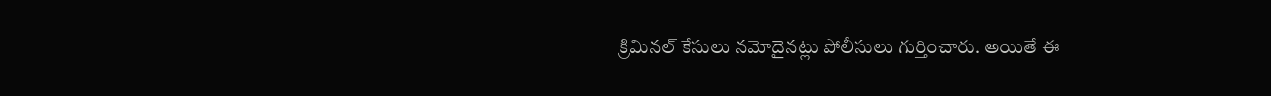క్రిమినల్ కేసులు నమోదైనట్లు పోలీసులు గుర్తించారు. అయితే ఈ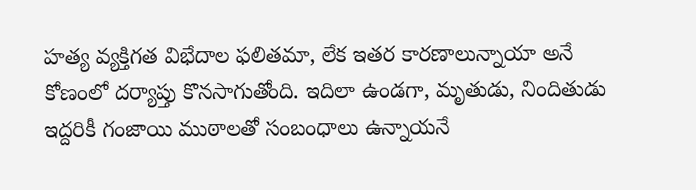హత్య వ్యక్తిగత విభేదాల ఫలితమా, లేక ఇతర కారణాలున్నాయా అనే కోణంలో దర్యాప్తు కొనసాగుతోంది. ఇదిలా ఉండగా, మృతుడు, నిందితుడు ఇద్దరికీ గంజాయి ముఠాలతో సంబంధాలు ఉన్నాయనే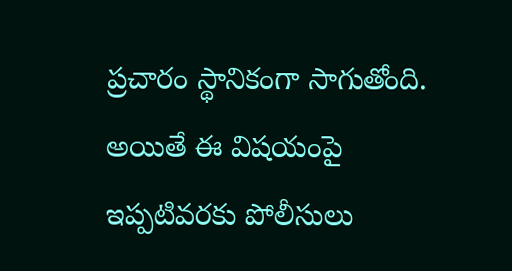ప్రచారం స్థానికంగా సాగుతోంది. అయితే ఈ విషయంపై ఇప్పటివరకు పోలీసులు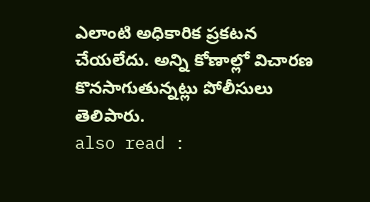ఎలాంటి అధికారిక ప్రకటన చేయలేదు. అన్ని కోణాల్లో విచారణ కొనసాగుతున్నట్లు పోలీసులు తెలిపారు.
also read :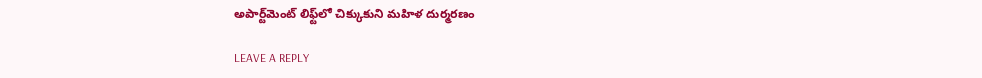అపార్ట్‌మెంట్ లిఫ్ట్‌లో చిక్కుకుని మహిళ దుర్మరణం

LEAVE A REPLY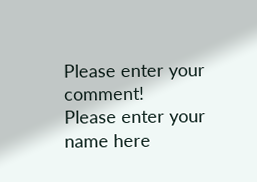Please enter your comment!
Please enter your name here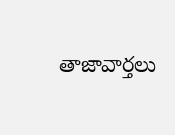తాజావార్తలు